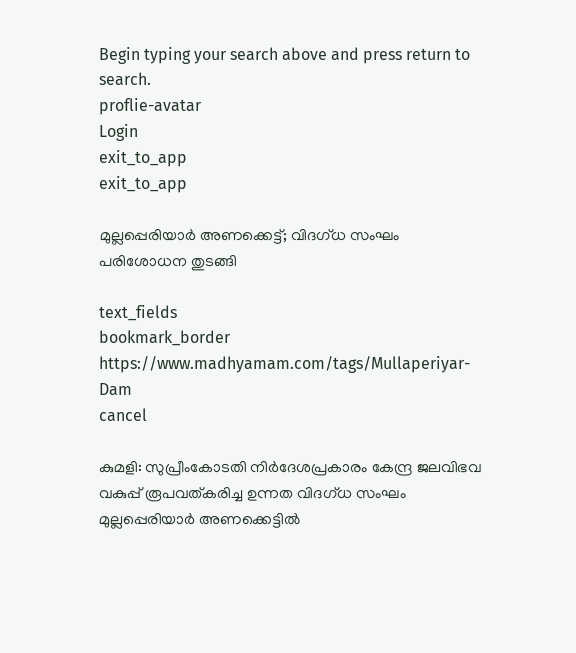Begin typing your search above and press return to search.
proflie-avatar
Login
exit_to_app
exit_to_app

മുല്ലപ്പെരിയാർ അണക്കെട്ട്; വിദഗ്ധ സംഘം പരിശോധന തുടങ്ങി

text_fields
bookmark_border
https://www.madhyamam.com/tags/Mullaperiyar-Dam
cancel

കുമളി: സുപ്രീംകോടതി നിർദേശപ്രകാരം കേന്ദ്ര ജലവിഭവ വകുപ്പ് രൂപവത്കരിച്ച ഉന്നത വിദഗ്ധ സംഘം മുല്ലപ്പെരിയാർ അണക്കെട്ടിൽ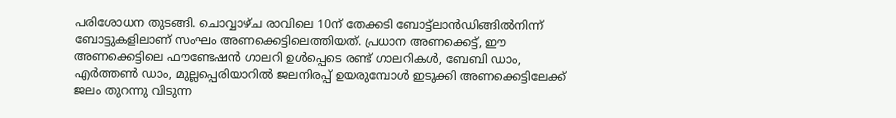പരിശോധന തുടങ്ങി. ചൊവ്വാഴ്ച രാവിലെ 10ന് തേക്കടി ബോട്ട്ലാൻഡിങ്ങിൽനിന്ന് ബോട്ടുകളിലാണ് സംഘം അണക്കെട്ടിലെത്തിയത്. പ്രധാന അണക്കെട്ട്, ഈ അണക്കെട്ടിലെ ഫൗണ്ടേഷൻ ഗാലറി ഉൾപ്പെടെ രണ്ട് ഗാലറികൾ, ബേബി ഡാം, എർത്തൺ ഡാം, മുല്ലപ്പെരിയാറിൽ ജലനിരപ്പ് ഉയരുമ്പോൾ ഇടുക്കി അണക്കെട്ടിലേക്ക് ജലം തുറന്നു വിടുന്ന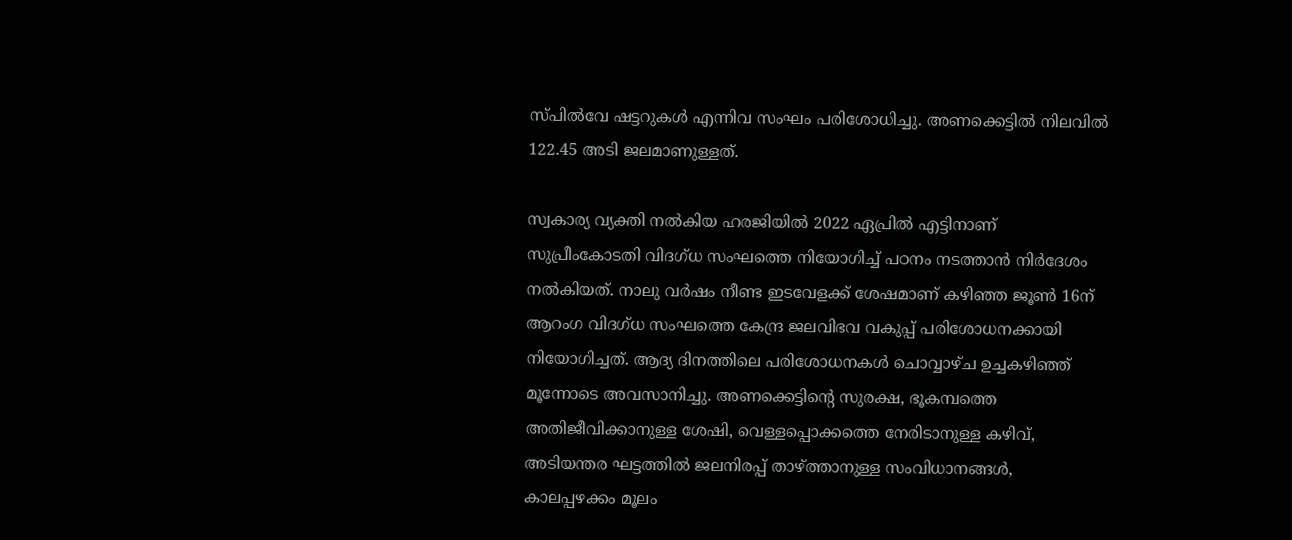സ്പിൽവേ ഷട്ടറുകൾ എന്നിവ സംഘം പരിശോധിച്ചു. അണക്കെട്ടിൽ നിലവിൽ 122.45 അടി ജലമാണുള്ളത്.

സ്വകാര്യ വ്യക്തി നൽകിയ ഹരജിയിൽ 2022 ഏപ്രിൽ എട്ടിനാണ് സുപ്രീംകോടതി വിദഗ്ധ സംഘത്തെ നിയോഗിച്ച് പഠനം നടത്താൻ നിർദേശം നൽകിയത്. നാലു വർഷം നീണ്ട ഇടവേളക്ക് ശേഷമാണ് കഴിഞ്ഞ ജൂൺ 16ന് ആറംഗ വിദഗ്ധ സംഘത്തെ കേന്ദ്ര ജലവിഭവ വകുപ്പ് പരിശോധനക്കായി നിയോഗിച്ചത്. ആദ്യ ദിനത്തിലെ പരിശോധനകൾ ചൊവ്വാഴ്ച ഉച്ചകഴിഞ്ഞ് മൂന്നോടെ അവസാനിച്ചു. അണക്കെട്ടിന്റെ സുരക്ഷ, ഭൂകമ്പത്തെ അതിജീവിക്കാനുള്ള ശേഷി, വെള്ളപ്പൊക്കത്തെ നേരിടാനുള്ള കഴിവ്, അടിയന്തര ഘട്ടത്തിൽ ജലനിരപ്പ് താഴ്ത്താനുള്ള സംവിധാനങ്ങൾ, കാലപ്പഴക്കം മൂലം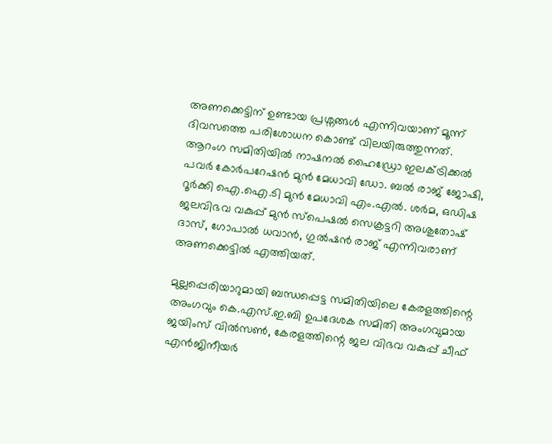അണക്കെട്ടിന് ഉണ്ടായ പ്രശ്നങ്ങൾ എന്നിവയാണ് മൂന്ന് ദിവസത്തെ പരിശോധന കൊണ്ട് വിലയിരുത്തുന്നത്. ആറംഗ സമിതിയിൽ നാഷനൽ ഹൈഡ്രോ ഇലക്ട്രിക്കൽ പവർ കോർപറേഷൻ മുൻ മേധാവി ഡോ. ബൽ രാജ് ജോഷി, റൂർക്കി ഐ.ഐ.ടി മുൻ മേധാവി എം.എൽ. ശർമ, ഒഡിഷ ജലവിഭവ വകുപ്പ് മുൻ സ്പെഷൽ സെക്രട്ടറി അശുതോഷ് ദാസ്, ഗോപാൽ ധവാൻ, ഗുൽഷൻ രാജ് എന്നിവരാണ് അണക്കെട്ടിൽ എത്തിയത്.

മുല്ലപ്പെരിയാറുമായി ബന്ധപ്പെട്ട സമിതിയിലെ കേരളത്തിന്റെ അംഗവും കെ.എസ്.ഇ.ബി ഉപദേശക സമിതി അംഗവുമായ ജയിംസ് വിൽസൺ, കേരളത്തിന്റെ ജല വിഭവ വകുപ്പ് ചീഫ് എൻജിനീയർ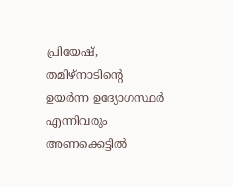പ്രിയേഷ്, തമിഴ്നാടിന്റെ ഉയർന്ന ഉദ്യോഗസ്ഥർ എന്നിവരും അണക്കെട്ടിൽ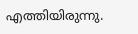എത്തിയിരുന്നു.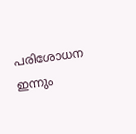പരിശോധന ഇന്നും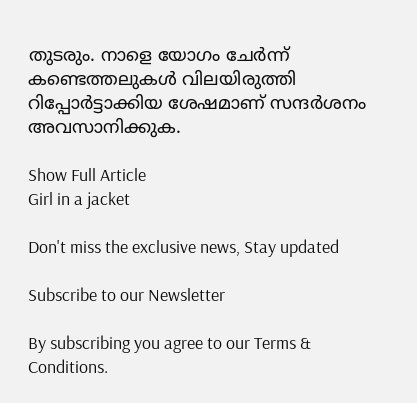തുടരും. നാളെ യോഗം ചേർന്ന് കണ്ടെത്തലുകൾ വിലയിരുത്തി റിപ്പോർട്ടാക്കിയ ശേഷമാണ് സന്ദർശനം അവസാനിക്കുക.

Show Full Article
Girl in a jacket

Don't miss the exclusive news, Stay updated

Subscribe to our Newsletter

By subscribing you agree to our Terms & Conditions.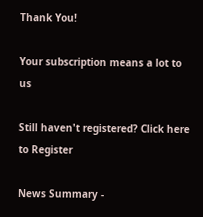Thank You!

Your subscription means a lot to us

Still haven't registered? Click here to Register

News Summary -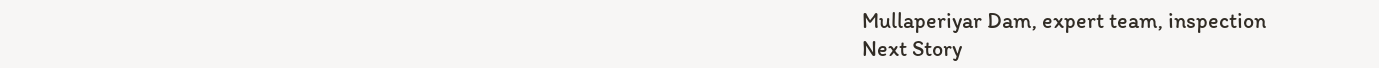Mullaperiyar Dam, expert team, inspection
Next Story